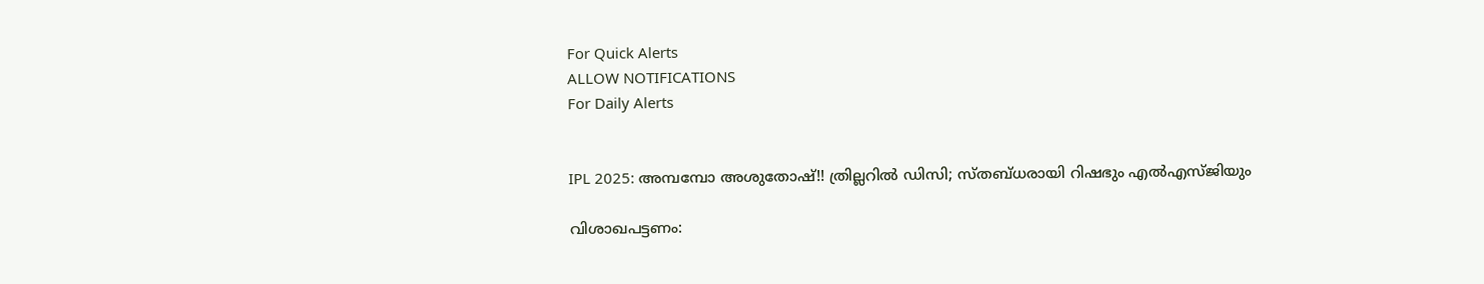For Quick Alerts
ALLOW NOTIFICATIONS
For Daily Alerts


IPL 2025: അമ്പമ്പോ അശുതോഷ്!! ത്രില്ലറില്‍ ഡിസി; സ്തബ്ധരായി റിഷഭും എല്‍എസ്ജിയും

വിശാഖപട്ടണം: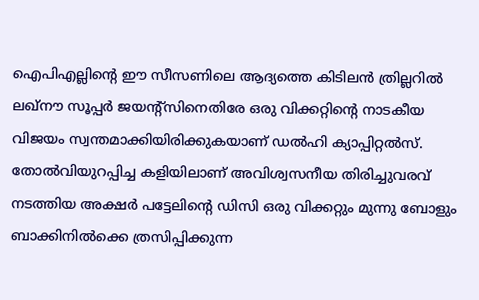ഐപിഎല്ലിന്റെ ഈ സീസണിലെ ആദ്യത്തെ കിടിലന്‍ ത്രില്ലറില്‍ ലഖ്‌നൗ സൂപ്പര്‍ ജയന്റ്‌സിനെതിരേ ഒരു വിക്കറ്റിന്റെ നാടകീയ വിജയം സ്വന്തമാക്കിയിരിക്കുകയാണ് ഡല്‍ഹി ക്യാപ്പിറ്റല്‍സ്. തോല്‍വിയുറപ്പിച്ച കളിയിലാണ് അവിശ്വസനീയ തിരിച്ചുവരവ് നടത്തിയ അക്ഷര്‍ പട്ടേലിന്റെ ഡിസി ഒരു വിക്കറ്റും മുന്നു ബോളും ബാക്കിനില്‍ക്കെ ത്രസിപ്പിക്കുന്ന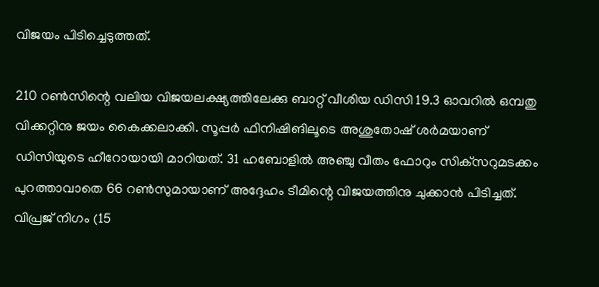വിജയം പിടിച്ചെടുത്തത്.

210 റണ്‍സിന്റെ വലിയ വിജയലക്ഷ്യത്തിലേക്കു ബാറ്റ് വീശിയ ഡിസി 19.3 ഓവറില്‍ ഒമ്പതു വിക്കറ്റിനു ജയം കൈക്കലാക്കി. സൂപ്പര്‍ ഫിനിഷിങിലൂടെ അശുതോഷ് ശര്‍മയാണ് ഡിസിയുടെ ഹീറോയായി മാറിയത്. 31 ഹബോളില്‍ അഞ്ചു വീതം ഫോറും സിക്‌സറുമടക്കം പുറത്താവാതെ 66 റണ്‍സുമായാണ് അദ്ദേഹം ടീമിന്റെ വിജയത്തിനു ചുക്കാന്‍ പിടിച്ചത്. വിപ്രജ് നിഗം (15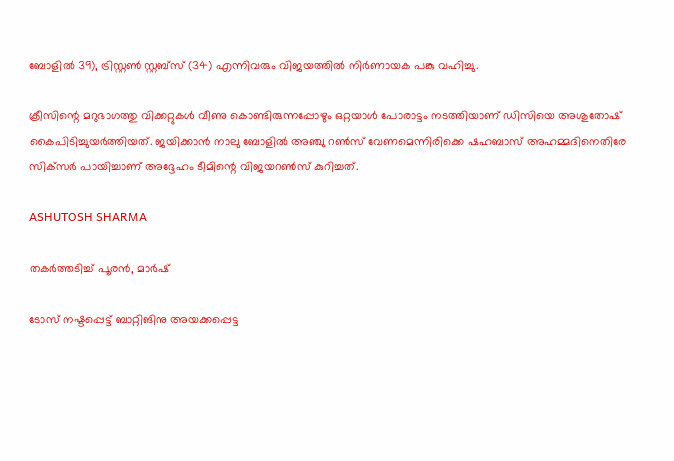ബോളില്‍ 39), ട്രിസ്റ്റണ്‍ സ്റ്റബ്‌സ് (34) എന്നിവരും വിജയത്തില്‍ നിര്‍ണായക പങ്കു വഹിച്ചു.

ക്രീസിന്റെ മറുഭാഗത്തു വിക്കറ്റുകള്‍ വീണു കൊണ്ടിരുന്നപ്പോഴും ഒറ്റയാള്‍ പോരാട്ടം നടത്തിയാണ് ഡിസിയെ അശുതോഷ് കൈപിടിച്ചുയര്‍ത്തിയത്. ജയിക്കാന്‍ നാലു ബോളില്‍ അഞ്ചു റണ്‍സ് വേണമെന്നിരിക്കെ ഷഹബാസ് അഹമ്മദിനെതിരേ സിക്‌സര്‍ പായിച്ചാണ് അദ്ദേഹം ടീമിന്റെ വിജയറണ്‍സ് കുറിച്ചത്.

ASHUTOSH SHARMA

തകര്‍ത്തടിച്ച് പൂരന്‍, മാര്‍ഷ്

ടോസ് നഷ്ടപ്പെട്ട് ബാറ്റിങിനു അയക്കപ്പെട്ട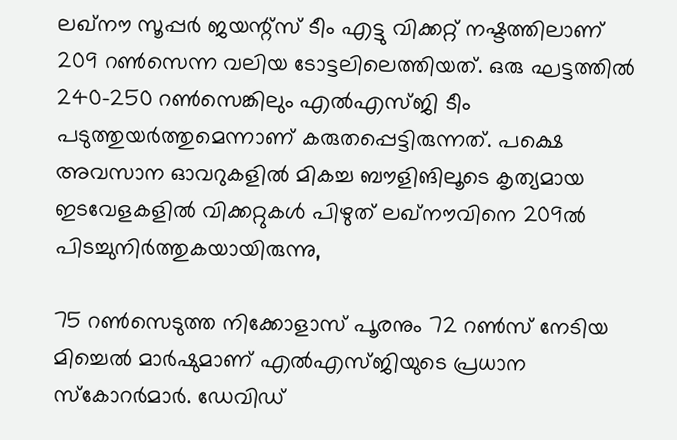ലഖ്‌നൗ സൂപ്പര്‍ ജയന്റ്‌സ് ടീം എട്ടു വിക്കറ്റ് നഷ്ടത്തിലാണ് 209 റണ്‍സെന്ന വലിയ ടോട്ടലിലെത്തിയത്. ഒരു ഘട്ടത്തില്‍ 240-250 റണ്‍സെങ്കിലും എല്‍എസ്ജി ടീം പടുത്തുയര്‍ത്തുമെന്നാണ് കരുതപ്പെട്ടിരുന്നത്. പക്ഷെ അവസാന ഓവറുകളില്‍ മികച്ച ബൗളിങിലൂടെ കൃത്യമായ ഇടവേളകളില്‍ വിക്കറ്റുകള്‍ പിഴുത് ലഖ്‌നൗവിനെ 209ല്‍ പിടച്ചുനിര്‍ത്തുകയായിരുന്നു,

75 റണ്‍സെടുത്ത നിക്കോളാസ് പൂരനും 72 റണ്‍സ് നേടിയ മിച്ചെല്‍ മാര്‍ഷുമാണ് എല്‍എസ്ജിയുടെ പ്രധാന സ്‌കോറര്‍മാര്‍. ഡേവിഡ്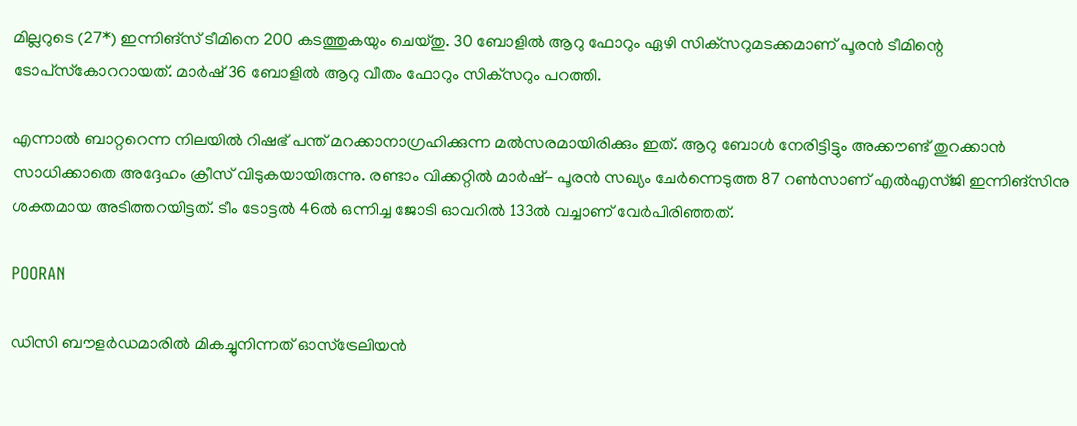മില്ലറുടെ (27*) ഇന്നിങ്‌സ് ടീമിനെ 200 കടത്തുകയും ചെയ്തു. 30 ബോളില്‍ ആറു ഫോറും ഏഴി സിക്‌സറുമടക്കമാണ് പൂരന്‍ ടീമിന്റെ ടോപ്‌സ്‌കോററായത്. മാര്‍ഷ് 36 ബോളില്‍ ആറു വീതം ഫോറും സിക്‌സറും പറത്തി.

എന്നാല്‍ ബാറ്ററെന്ന നിലയില്‍ റിഷഭ് പന്ത് മറക്കാനാഗ്രഹിക്കുന്ന മല്‍സരമായിരിക്കും ഇത്. ആറു ബോള്‍ നേരിട്ടിട്ടും അക്കൗണ്ട് തുറക്കാന്‍ സാധിക്കാതെ അദ്ദേഹം ക്രീസ് വിടുകയായിരുന്നു. രണ്ടാം വിക്കറ്റില്‍ മാര്‍ഷ്- പൂരന്‍ സഖ്യം ചേര്‍ന്നെടുത്ത 87 റണ്‍സാണ് എല്‍എസ്ജി ഇന്നിങ്‌സിനു ശക്തമായ അടിത്തറയിട്ടത്. ടീം ടോട്ടല്‍ 46ല്‍ ഒന്നിച്ച ജോടി ഓവറില്‍ 133ല്‍ വച്ചാണ് വേര്‍പിരിഞ്ഞത്.

POORAN

ഡിസി ബൗളര്‍ഡമാരില്‍ മികച്ചുനിന്നത് ഓസ്‌ട്രേലിയന്‍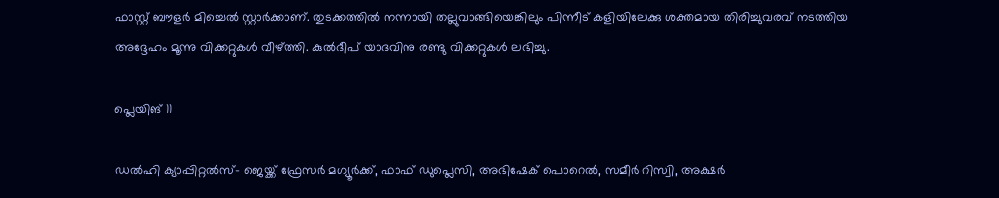ഫാസ്റ്റ് ബൗളര്‍ മിച്ചെല്‍ സ്റ്റാര്‍ക്കാണ്. തുടക്കത്തില്‍ നന്നായി തല്ലുവാങ്ങിയെങ്കിലും പിന്നീട് കളിയിലേക്കു ശക്തമായ തിരിച്ചുവരവ് നടത്തിയ അദ്ദേഹം മൂന്നു വിക്കറ്റുകള്‍ വീഴ്ത്തി. കുല്‍ദീപ് യാദവിനു രണ്ടു വിക്കറ്റുകള്‍ ലഭിച്ചു.

പ്ലെയിങ് 11

ഡല്‍ഹി ക്യാപ്പിറ്റല്‍സ്- ജെയ്ക്ക് ഫ്രേസര്‍ മഗ്യൂര്‍ക്ക്, ഫാഫ് ഡുപ്ലെസി, അഭിഷേക് പൊറെല്‍, സമീര്‍ റിസ്വി, അക്ഷര്‍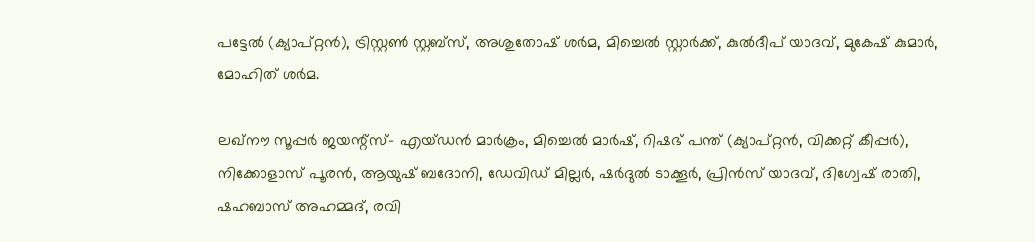പട്ടേല്‍ (ക്യാപ്റ്റന്‍), ട്രിസ്റ്റണ്‍ സ്റ്റബ്‌സ്, അശുതോഷ് ശര്‍മ, മിച്ചെല്‍ സ്റ്റാര്‍ക്ക്, കുല്‍ദീപ് യാദവ്, മുകേഷ് കുമാര്‍, മോഹിത് ശര്‍മ.

ലഖ്‌നൗ സൂപ്പര്‍ ജയന്റ്‌സ്- എയ്ഡന്‍ മാര്‍ക്രം, മിച്ചെല്‍ മാര്‍ഷ്, റിഷഭ് പന്ത് (ക്യാപ്റ്റന്‍, വിക്കറ്റ് കീപ്പര്‍), നിക്കോളാസ് പൂരന്‍, ആയുഷ് ബദോനി, ഡേവിഡ് മില്ലര്‍, ഷര്‍ദുല്‍ ടാക്കൂര്‍, പ്രിന്‍സ് യാദവ്, ദിഗ്വേഷ് രാതി, ഷഹബാസ് അഹമ്മദ്, രവി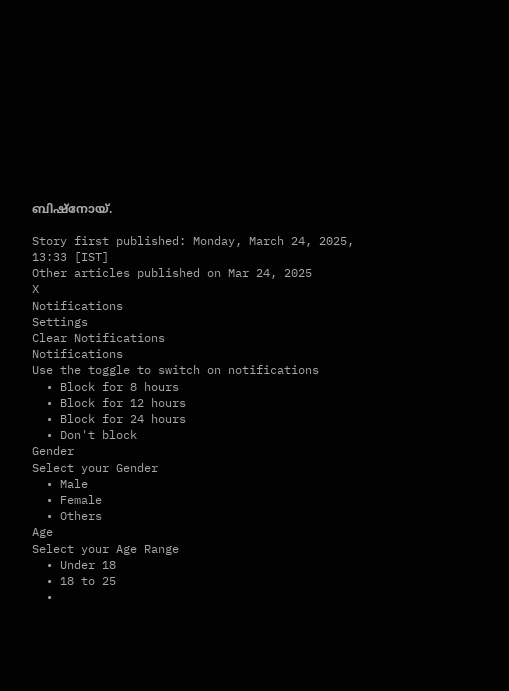ബിഷ്‌നോയ്.

Story first published: Monday, March 24, 2025, 13:33 [IST]
Other articles published on Mar 24, 2025
X
Notifications
Settings
Clear Notifications
Notifications
Use the toggle to switch on notifications
  • Block for 8 hours
  • Block for 12 hours
  • Block for 24 hours
  • Don't block
Gender
Select your Gender
  • Male
  • Female
  • Others
Age
Select your Age Range
  • Under 18
  • 18 to 25
  •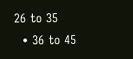26 to 35
  • 36 to 45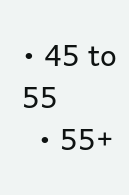• 45 to 55
  • 55+